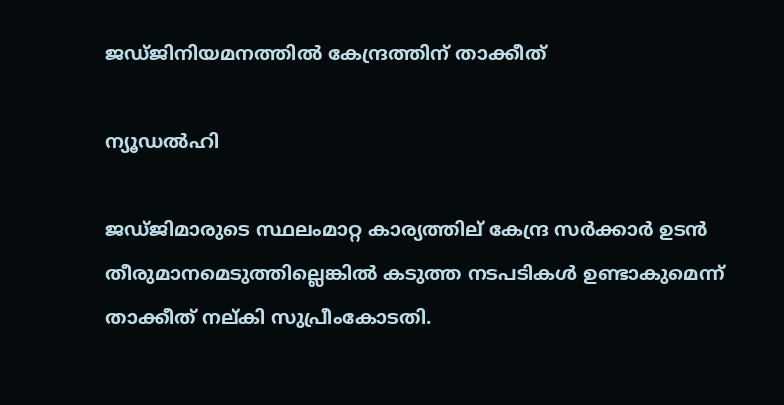ജഡ്‌ജിനിയമനത്തില്‍ കേന്ദ്രത്തിന്‌ താക്കീത്‌

ന്യൂഡല്‍ഹി

ജഡ്ജിമാരുടെ സ്ഥലംമാറ്റ കാര്യത്തില് കേന്ദ്ര സര്‍ക്കാര്‍ ഉടന്‍ തീരുമാനമെടുത്തില്ലെങ്കില്‍ കടുത്ത നടപടികള്‍ ഉണ്ടാകുമെന്ന് താക്കീത് നല്കി സുപ്രീംകോടതി.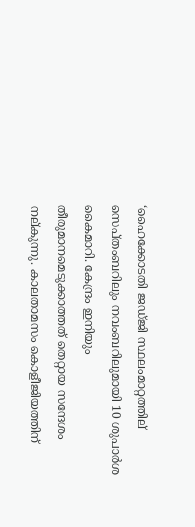‘ഹൈക്കോടതി ജഡ്ജി സ്ഥലംമാറ്റത്തില് സെപ്തംബറിലും നവംബറിലുമായി 10 ശുപാര്‍ശ കൈമാറി. കേന്ദ്രം ഇനിയും തീരുമാനമെടുക്കാത്തത് തെറ്റായ സന്ദേശം നല്കുന്നു. കാലതാമസം കൊളീജിയത്തിന്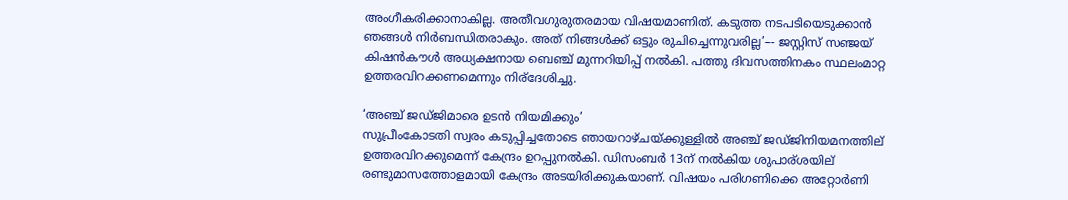അംഗീകരിക്കാനാകില്ല. അതീവഗുരുതരമായ വിഷയമാണിത്. കടുത്ത നടപടിയെടുക്കാന്‍ ഞങ്ങള്‍ നിര്‍ബന്ധിതരാകും. അത് നിങ്ങള്‍ക്ക് ഒട്ടും രുചിച്ചെന്നുവരില്ല’–- ജസ്റ്റിസ് സഞ്ജയ് കിഷന്‍കൗള്‍ അധ്യക്ഷനായ ബെഞ്ച് മുന്നറിയിപ്പ് നല്‍കി. പത്തു ദിവസത്തിനകം സ്ഥലംമാറ്റ ഉത്തരവിറക്കണമെന്നും നിര്ദേശിച്ചു.

‘അഞ്ച് ജഡ്ജിമാരെ ഉടന്‍ നിയമിക്കും’
സുപ്രീംകോടതി സ്വരം കടുപ്പിച്ചതോടെ ഞായറാഴ്ചയ്ക്കുള്ളില്‍ അഞ്ച് ജഡ്ജിനിയമനത്തില് ഉത്തരവിറക്കുമെന്ന് കേന്ദ്രം ഉറപ്പുനല്‍കി. ഡിസംബര്‍ 13ന് നല്‍കിയ ശുപാര്ശയില് രണ്ടുമാസത്തോളമായി കേന്ദ്രം അടയിരിക്കുകയാണ്. വിഷയം പരിഗണിക്കെ അറ്റോര്‍ണി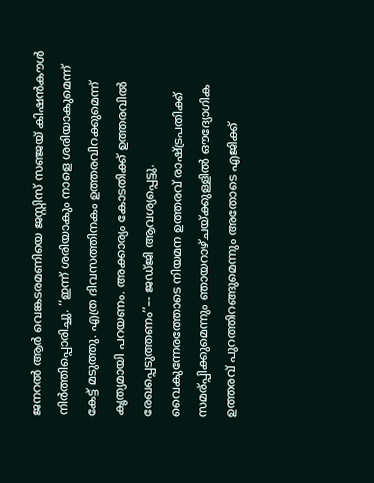ജനറല്‍ ആര്‍ വെങ്കടരമണിയെ ജസ്റ്റിസ് സഞ്ജയ് കിഷന്‍കൗള്‍ നിര്‍ത്തിപ്പൊരിച്ചു. ‘‘ഇന്ന് ശരിയാകും നാളെ ശരിയാകുമെന്ന് കേട്ട് മടുത്തു. എത്ര ദിവസത്തിനകം ഉത്തരവിറക്കുമെന്ന് കൃത്യമായി പറയണം. അക്കാര്യം കോടതിക്ക് ഉത്തരവില്‍ രേഖപ്പെടുത്തണം’’–- ജഡ്ജി ആവശ്യപ്പെട്ടു. വൈകുന്നേരത്തോടെ നിയമന ഉത്തരവ് രാഷ്ട്രപതിക്ക് സമര്പ്പിക്കുമെന്നും ഞായറാഴ്ചയ്ക്കുള്ളില്‍ ഔദ്യോഗിക ഉത്തരവ് പുറത്തിറങ്ങുമെന്നും അതോടെ എജിക്ക്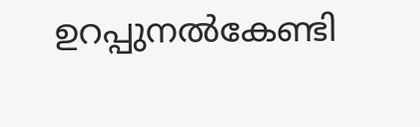ഉറപ്പുനല്‍കേണ്ടി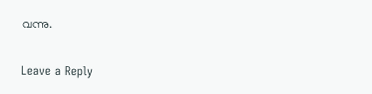വന്നു.

Leave a Reply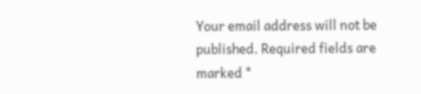Your email address will not be published. Required fields are marked *